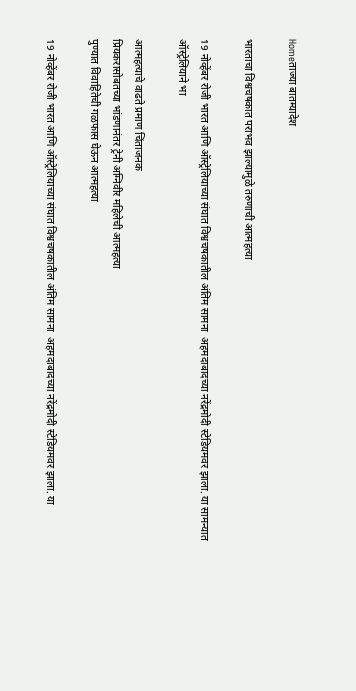Homeताज्या बातम्यादेश

भारताचा विश्वचषकात पराभव झाल्यामुळे तरुणाची आत्महत्या

19 नोव्हेंबर रोजी भारत आणि ऑस्ट्रेलियाच्या संघात विश्वचषकातील अंतिम सामना  अहमदाबादच्या नरेंद्रमोदी स्टेडियमवर झाला. या सामन्यात ऑस्ट्रेलियाने भा

आत्महत्याचे वाढते प्रमाण चिंताजनक
प्रियकरासोबतच्या भांडणानंतर ट्रेनी अग्निवीर महिलेची आत्महत्या
पुण्यात विवाहितेची गळफास घेऊन आत्महत्या

19 नोव्हेंबर रोजी भारत आणि ऑस्ट्रेलियाच्या संघात विश्वचषकातील अंतिम सामना  अहमदाबादच्या नरेंद्रमोदी स्टेडियमवर झाला. या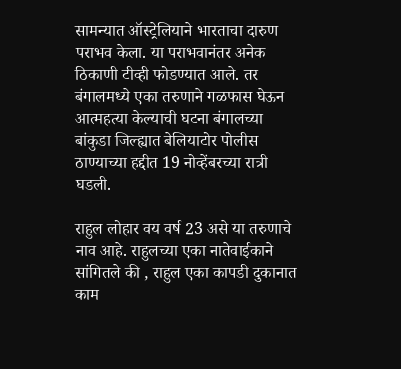सामन्यात ऑस्ट्रेलियाने भारताचा दारुण पराभव केला. या पराभवानंतर अनेक ठिकाणी टीव्ही फोडण्यात आले. तर बंगालमध्ये एका तरुणाने गळफास घेऊन आत्महत्या केल्याची घटना बंगालच्या बांकुडा जिल्ह्यात बेलियाटोर पोलीस ठाण्याच्या हद्दीत 19 नोव्हेंबरच्या रात्री घडली.

राहुल लोहार वय वर्ष 23 असे या तरुणाचे नाव आहे. राहुलच्या एका नातेवाईकाने सांगितले की , राहुल एका कापडी दुकानात काम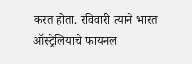करत होता. रविवारी त्याने भारत ऑस्ट्रेलियाचे फायनल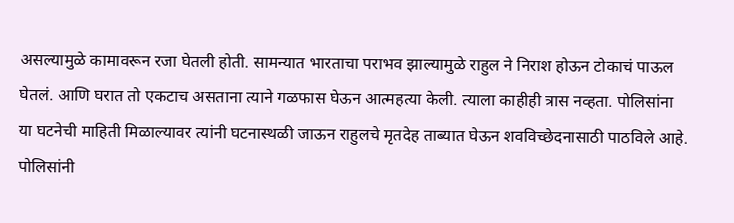असल्यामुळे कामावरून रजा घेतली होती. सामन्यात भारताचा पराभव झाल्यामुळे राहुल ने निराश होऊन टोकाचं पाऊल घेतलं. आणि घरात तो एकटाच असताना त्याने गळफास घेऊन आत्महत्या केली. त्याला काहीही त्रास नव्हता. पोलिसांना या घटनेची माहिती मिळाल्यावर त्यांनी घटनास्थळी जाऊन राहुलचे मृतदेह ताब्यात घेऊन शवविच्छेदनासाठी पाठविले आहे. पोलिसांनी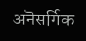अनॆसर्गिक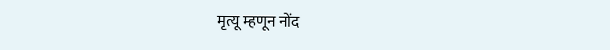मृत्यू म्हणून नोंद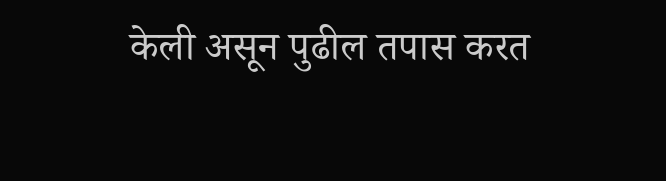केली असून पुढील तपास करत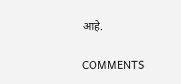आहे.

COMMENTS